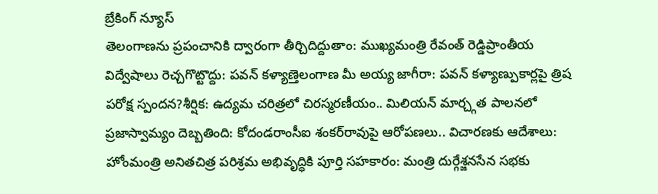బ్రేకింగ్ న్యూస్
తెలంగాణను ప్రపంచానికి ద్వారంగా తీర్చిదిద్దుతాం: ముఖ్యమంత్రి రేవంత్ రెడ్డిప్రాంతీయ విద్వేషాలు రెచ్చగొట్టొద్దు: పవన్ కళ్యాణ్తెలంగాణ మీ అయ్య జాగీరా: పవన్ కళ్యాణ్పుకార్లపై త్రిష పరోక్ష స్పందన?శీర్షిక: ఉద్యమ చరిత్రలో చిరస్మరణీయం.. మిలియన్ మార్చ్గత పాలనలో ప్రజాస్వామ్యం దెబ్బతింది: కోదండరాంసీఐ శంకర్‌రావుపై ఆరోపణలు.. విచారణకు ఆదేశాలు: హోంమంత్రి అనితచిత్ర పరిశ్రమ అభివృద్ధికి పూర్తి సహకారం: మంత్రి దుర్గేశ్జనసేన సభకు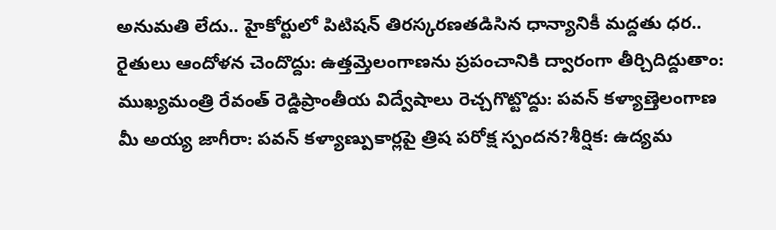అనుమతి లేదు.. హైకోర్టులో పిటిషన్ తిరస్కరణతడిసిన ధాన్యానికీ మద్దతు ధర.. రైతులు ఆందోళన చెందొద్దు: ఉత్తమ్తెలంగాణను ప్రపంచానికి ద్వారంగా తీర్చిదిద్దుతాం: ముఖ్యమంత్రి రేవంత్ రెడ్డిప్రాంతీయ విద్వేషాలు రెచ్చగొట్టొద్దు: పవన్ కళ్యాణ్తెలంగాణ మీ అయ్య జాగీరా: పవన్ కళ్యాణ్పుకార్లపై త్రిష పరోక్ష స్పందన?శీర్షిక: ఉద్యమ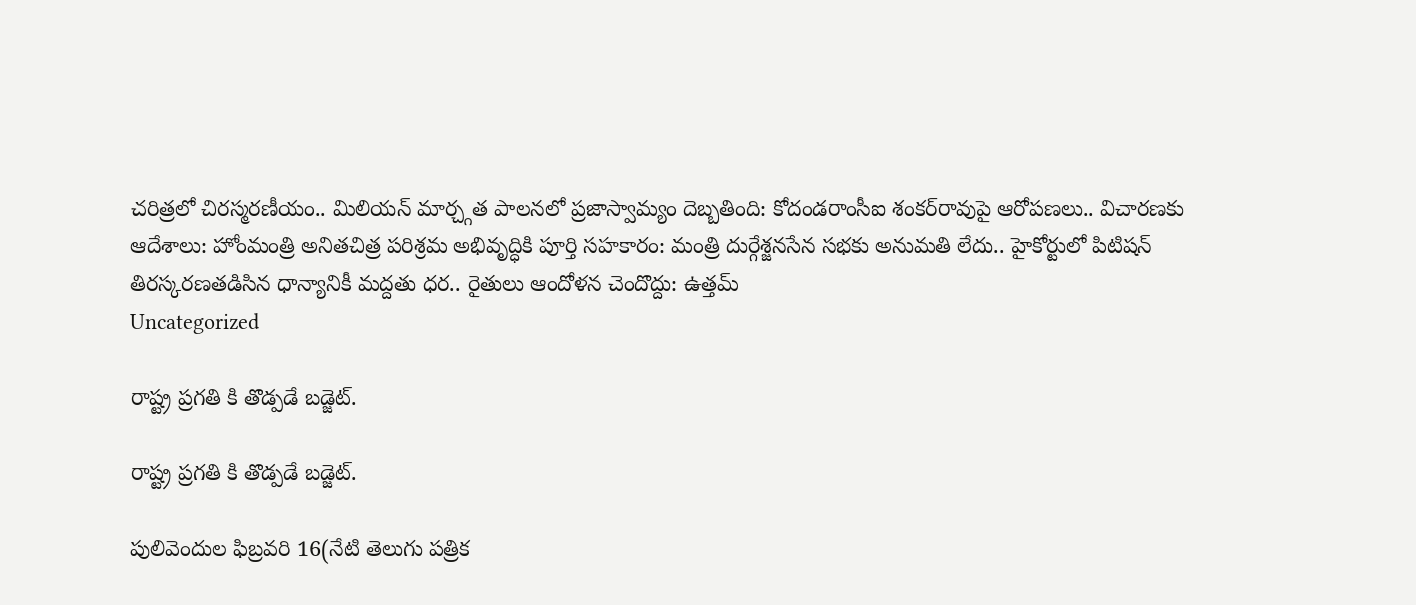చరిత్రలో చిరస్మరణీయం.. మిలియన్ మార్చ్గత పాలనలో ప్రజాస్వామ్యం దెబ్బతింది: కోదండరాంసీఐ శంకర్‌రావుపై ఆరోపణలు.. విచారణకు ఆదేశాలు: హోంమంత్రి అనితచిత్ర పరిశ్రమ అభివృద్ధికి పూర్తి సహకారం: మంత్రి దుర్గేశ్జనసేన సభకు అనుమతి లేదు.. హైకోర్టులో పిటిషన్ తిరస్కరణతడిసిన ధాన్యానికీ మద్దతు ధర.. రైతులు ఆందోళన చెందొద్దు: ఉత్తమ్
Uncategorized

రాష్ట్ర ప్రగతి కి తొడ్పడే బడ్జెట్.

రాష్ట్ర ప్రగతి కి తొడ్పడే బడ్జెట్.

పులివెందుల ఫిబ్రవరి 16(నేటి తెలుగు పత్రిక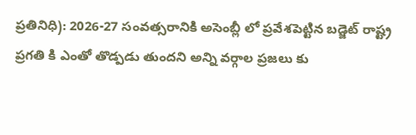ప్రతినిధి): 2026-27 సంవత్సరానికి అసెంబ్లీ లో ప్రవేశపెట్టిన బడ్జెట్ రాష్ట్ర ప్రగతి కి ఎంతో తొడ్పడు తుందని అన్ని వర్గాల ప్రజలు కు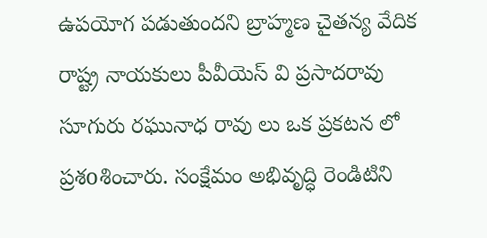ఉపయోగ పడుతుందని బ్రాహ్మణ చైతన్య వేదిక రాష్ట్ర నాయకులు పీవీయెస్ వి ప్రసాదరావు సూగురు రఘునాధ రావు లు ఒక ప్రకటన లో ప్రశoశించారు. సంక్షేమం అభివృద్ధి రెండిటిని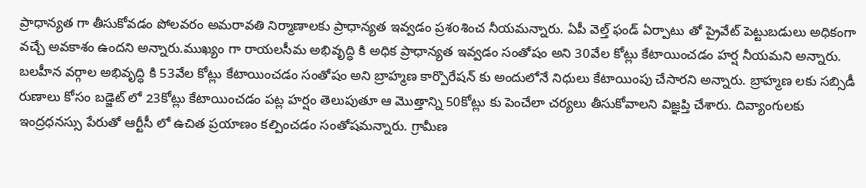ప్రాధాన్యత గా తీసుకోవడం పోలవరం అమరావతి నిర్మాణాలకు ప్రాధాన్యత ఇవ్వడం ప్రశoశించ నీయమన్నారు. ఏపీ వెల్త్ ఫండ్ ఏర్పాటు తో ప్రైవేట్ పెట్టుబడులు అధికంగా వచ్చే అవకాశం ఉందని అన్నారు.ముఖ్యం గా రాయలసీమ అభివృద్ధి కి అధిక ప్రాధాన్యత ఇవ్వడం సంతోషం అని 30వేల కోట్లు కేటాయించడం హర్ష నీయమని అన్నారు. బలహీన వర్గాల అభివృద్ధి కి 53వేల కోట్లు కేటాయించడం సంతోషం అని బ్రాహ్మణ కార్పొరేషన్ కు అందులోనే నిధులు కేటాయింపు చేసారని అన్నారు. బ్రాహ్మణ లకు సబ్సిడీ రుణాలు కోసం బడ్జెట్ లో 23కోట్లు కేటాయించడం పట్ల హర్షం తెలుపుతూ ఆ మొత్తాన్ని 50కోట్లు కు పెంచేలా చర్యలు తీసుకోవాలని విజ్ఞప్తి చేశారు. దివ్యాంగులకు ఇంద్రధనస్సు పేరుతో ఆర్టీసీ లో ఉచిత ప్రయాణం కల్పించడం సంతోషమన్నారు. గ్రామీణ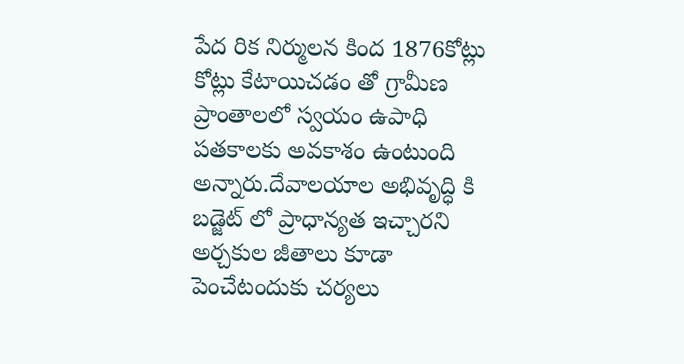పేద రిక నిర్ములన కింద 1876కోట్లు కోట్లు కేటాయిచడం తో గ్రామీణ ప్రాంతాలలో స్వయం ఉపాధి పతకాలకు అవకాశం ఉంటుంది అన్నారు.దేవాలయాల అభివృద్ధి కి బడ్జెట్ లో ప్రాధాన్యత ఇచ్చారని అర్చకుల జీతాలు కూడా పెంచేటందుకు చర్యలు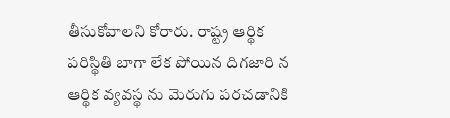తీసుకోవాలని కోరారు. రాష్ట్ర ఆర్థిక పరిస్థితి బాగా లేక పోయిన దిగజారి న ఆర్థిక వ్యవస్థ ను మెరుగు పరచడానికి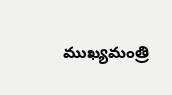ముఖ్యమంత్రి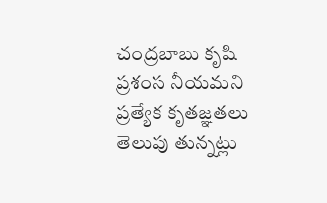చంద్రబాబు కృషి ప్రశంస నీయమని ప్రత్యేక కృతజ్ఞతలు తెలుపు తున్నట్లు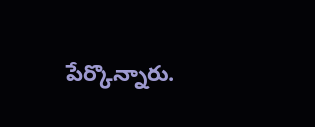పేర్కొన్నారు.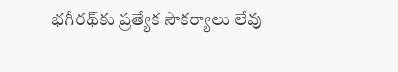భగీరథ్‌కు ప్రత్యేక సౌకర్యాలు లేవు